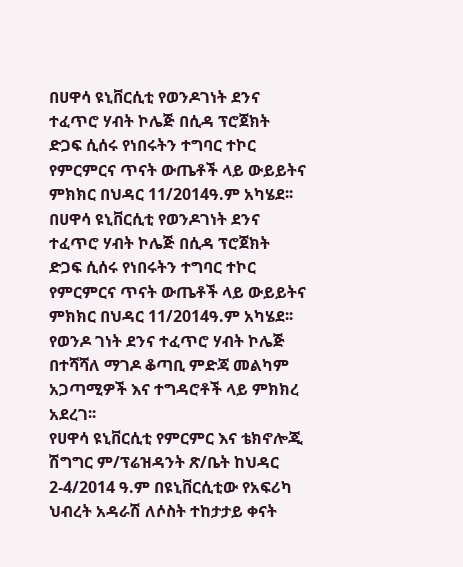በሀዋሳ ዩኒቨርሲቲ የወንዶገነት ደንና ተፈጥሮ ሃብት ኮሌጅ በሲዳ ፕሮጀክት ድጋፍ ሲሰሩ የነበሩትን ተግባር ተኮር የምርምርና ጥናት ውጤቶች ላይ ውይይትና ምክክር በህዳር 11/2014ዓ.ም አካሄደ፡፡
በሀዋሳ ዩኒቨርሲቲ የወንዶገነት ደንና ተፈጥሮ ሃብት ኮሌጅ በሲዳ ፕሮጀክት ድጋፍ ሲሰሩ የነበሩትን ተግባር ተኮር የምርምርና ጥናት ውጤቶች ላይ ውይይትና ምክክር በህዳር 11/2014ዓ.ም አካሄደ፡፡
የወንዶ ገነት ደንና ተፈጥሮ ሃብት ኮሌጅ በተሻሻለ ማገዶ ቆጣቢ ምድጃ መልካም አጋጣሚዎች እና ተግዳሮቶች ላይ ምክክረ አደረገ፡፡
የሀዋሳ ዩኒቨርሲቲ የምርምር እና ቴክኖሎጂ ሽግግር ም/ፕሬዝዳንት ጽ/ቤት ከህዳር 2-4/2014 ዓ.ም በዩኒቨርሲቲው የአፍሪካ ህብረት አዳራሽ ለሶስት ተከታታይ ቀናት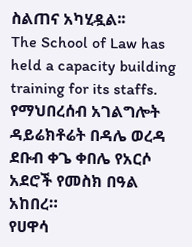ስልጠና አካሂዷል፡፡
The School of Law has held a capacity building training for its staffs.
የማህበረሰብ አገልግሎት ዳይሬክቶሬት በዳሌ ወረዳ ደቡብ ቀጌ ቀበሌ የአርሶ አደሮች የመስክ በዓል አከበረ።
የሀዋሳ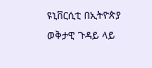ዩኒቨርሲቲ በኢትዮጵያ ወቅታዊ ጉዳይ ላይ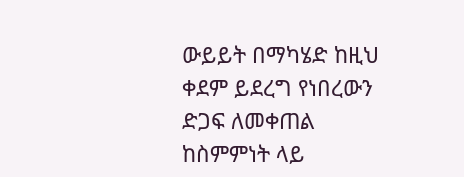ውይይት በማካሄድ ከዚህ ቀደም ይደረግ የነበረውን ድጋፍ ለመቀጠል ከስምምነት ላይ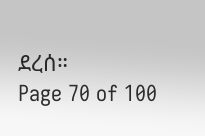ደረሰ።
Page 70 of 100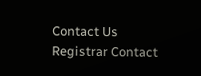Contact Us
Registrar Contact